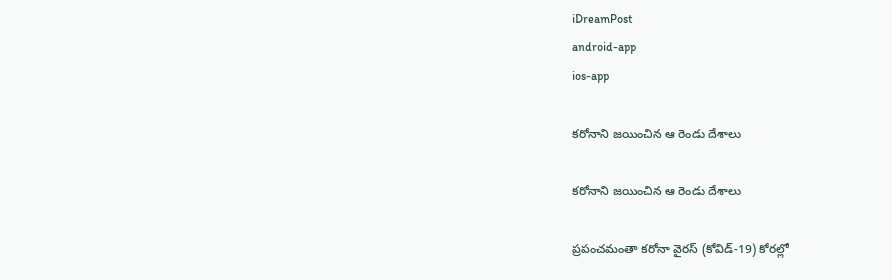iDreamPost
android-app
ios-app

కరోనాని జయించిన ఆ రెండు దేశాలు

కరోనాని జయించిన ఆ రెండు దేశాలు

ప్రపంచమంతా కరోనా వైరస్ (కోవిడ్‌-19) కోరల్లో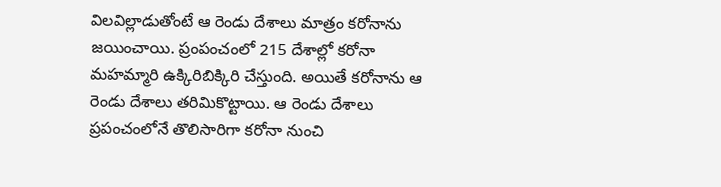విలవిల్లాడుతోంటే ఆ రెండు దేశాలు మాత్రం కరోనాను జయించాయి. ప్రంపంచంలో 215 దేశాల్లో కరోనా మహమ్మారి ఉక్కిరిబిక్కిరి చేస్తుంది. అయితే కరోనాను ఆ రెండు దేశాలు తరిమికొట్టాయి. ఆ రెండు దేశాలు ప్రపంచంలోనే తొలిసారిగా కరోనా నుంచి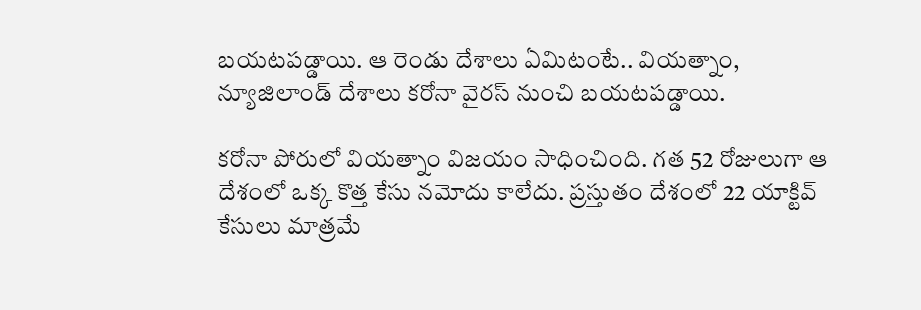బయటపడ్డాయి. ఆ రెండు దేశాలు ఏమిటంటే.. వియత్నాం, న్యూజిలాండ్ దేశాలు కరోనా వైరస్ నుంచి బయటపడ్డాయి.

కరోనా పోరులో వియత్నాం విజయం సాధించింది. గత 52 రోజులుగా ఆ దేశంలో ఒక్క కొత్త కేసు నమోదు కాలేదు. ప్రస్తుతం దేశంలో 22 యాక్టివ్‌ కేసులు మాత్రమే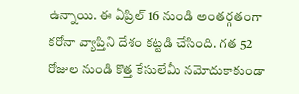ఉన్నాయి. ఈ ఏప్రిల్‌ 16 నుండి అంతర్గతంగా కరోనా వ్యాప్తిని దేశం కట్టడి చేసింది. గత 52 రోజుల నుండి కొత్త కేసులేమీ నమోదుకాకుండా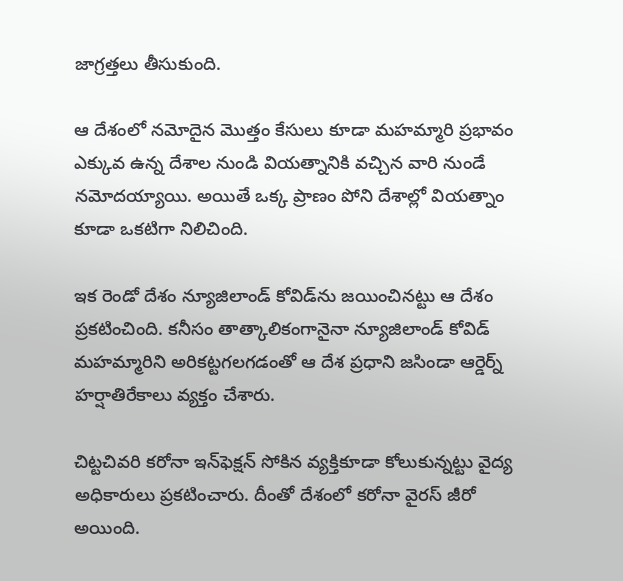జాగ్రత్తలు తీసుకుంది.

ఆ దేశంలో నమోదైన మొత్తం కేసులు కూడా మహమ్మారి ప్రభావం ఎక్కువ ఉన్న దేశాల నుండి వియత్నానికి వచ్చిన వారి నుండే నమోదయ్యాయి. అయితే ఒక్క ప్రాణం పోని దేశాల్లో వియత్నాం కూడా ఒకటిగా నిలిచింది.

ఇక రెండో దేశం న్యూజిలాండ్‌ కోవిడ్‌ను జయించినట్టు ఆ దేశం ప్రకటించింది. కనీసం తాత్కాలికంగానైనా న్యూజిలాండ్‌ కోవిడ్‌ మహమ్మారిని అరికట్టగలగడంతో ఆ దేశ ప్రధాని జసిండా ఆర్డెర్న్‌ హర్షాతిరేకాలు వ్యక్తం చేశారు.

చిట్టచివరి కరోనా ఇన్‌ఫెక్షన్‌ సోకిన వ్యక్తికూడా కోలుకున్నట్టు వైద్య అధికారులు ప్రకటించారు. దీంతో దేశంలో కరోనా వైరస్‌ జీరో అయింది.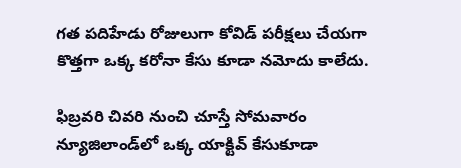గత పదిహేడు రోజులుగా కోవిడ్‌ పరీక్షలు చేయగా కొత్తగా ఒక్క కరోనా కేసు కూడా నమోదు కాలేదు.

ఫిబ్రవరి చివరి నుంచి చూస్తే సోమవారం న్యూజిలాండ్‌లో ఒక్క యాక్టివ్‌ కేసుకూడా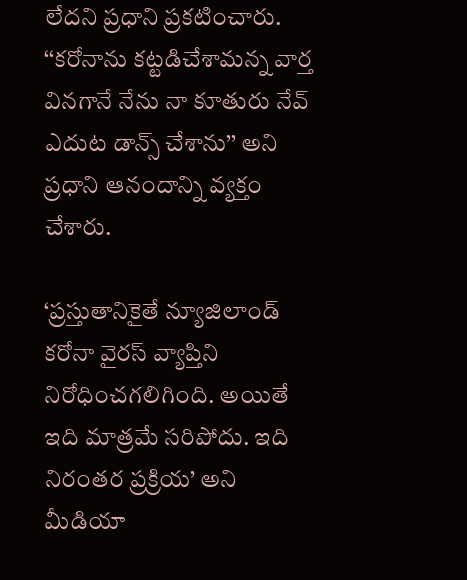లేదని ప్రధాని ప్రకటించారు. ‘‘కరోనాను కట్టడిచేశామన్న వార్త వినగానే నేను నా కూతురు నేవ్‌ ఎదుట డాన్స్‌ చేశాను’’ అని ప్రధాని ఆనందాన్ని వ్యక్తం చేశారు.

‘ప్రస్తుతానికైతే న్యూజిలాండ్‌ కరోనా వైరస్‌ వ్యాప్తిని నిరోధించగలిగింది. అయితే ఇది మాత్రమే సరిపోదు. ఇది నిరంతర ప్రక్రియ’ అని మీడియా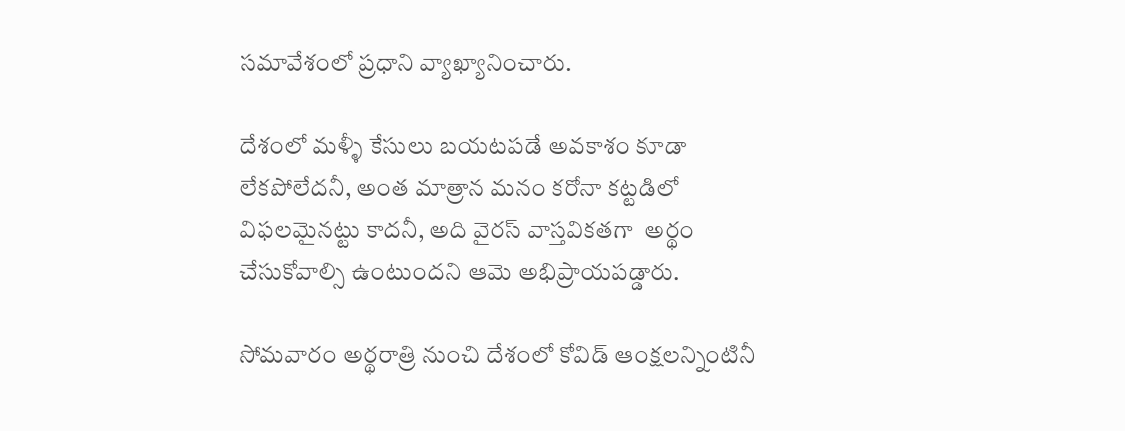సమావేశంలో ప్రధాని వ్యాఖ్యానించారు.

దేశంలో మళ్ళీ కేసులు బయటపడే అవకాశం కూడా లేకపోలేదనీ, అంత మాత్రాన మనం కరోనా కట్టడిలో విఫలమైనట్టు కాదనీ, అది వైరస్‌ వాస్తవికతగా  అర్థం చేసుకోవాల్సి ఉంటుందని ఆమె అభిప్రాయపడ్డారు.

సోమవారం అర్థరాత్రి నుంచి దేశంలో కోవిడ్‌ ఆంక్షలన్నింటినీ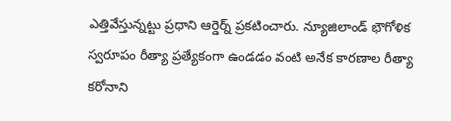ఎత్తివేస్తున్నట్టు ప్రధాని ఆర్డెర్న్‌ ప్రకటించారు. న్యూజిలాండ్‌ భౌగోళిక స్వరూపం రీత్యా ప్రత్యేకంగా ఉండడం వంటి అనేక కారణాల రీత్యా కరోనాని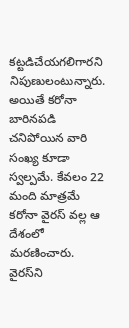కట్టడిచేయగలిగారని నిపుణులంటున్నారు.  అయితే కరోనా బారినపడి చనిపోయిన వారి సంఖ్య కూడా స్వల్పమే. కేవలం 22 మంది మాత్రమే కరోనా వైరస్ వల్ల ఆ దేశంలో మరణించారు. వైరస్‌ని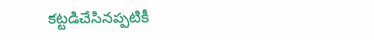కట్టడిచేసినప్పటికీ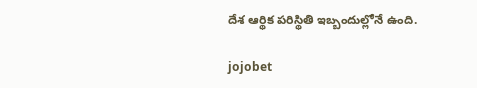దేశ ఆర్థిక పరిస్థితి ఇబ్బందుల్లోనే ఉంది.

jojobet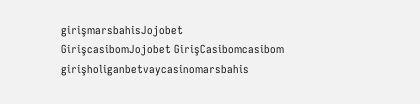girişmarsbahisJojobet GirişcasibomJojobet GirişCasibomcasibom girişholiganbetvaycasinomarsbahis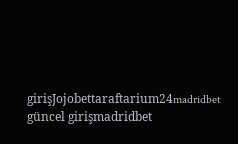girişJojobettaraftarium24madridbet güncel girişmadridbet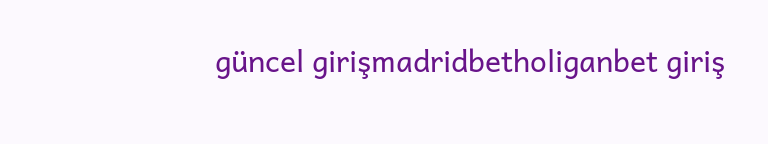güncel girişmadridbetholiganbet giriş